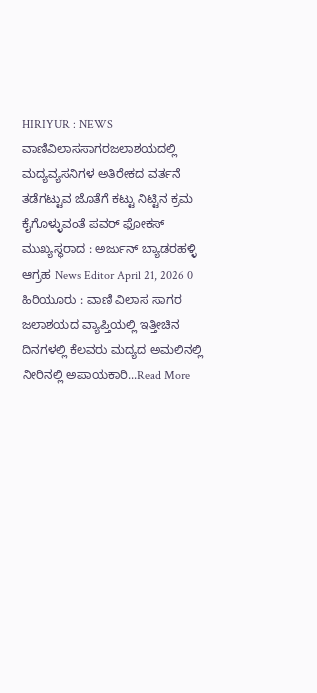HIRIYUR : NEWS ವಾಣಿವಿಲಾಸಸಾಗರಜಲಾಶಯದಲ್ಲಿ ಮದ್ಯವ್ಯಸನಿಗಳ ಅತಿರೇಕದ ವರ್ತನೆ ತಡೆಗಟ್ಟುವ ಜೊತೆಗೆ ಕಟ್ಟು ನಿಟ್ಟಿನ ಕ್ರಮ ಕೈಗೊಳ್ಳುವಂತೆ ಪವರ್ ಫೋಕಸ್ ಮುಖ್ಯಸ್ಥರಾದ : ಅರ್ಜುನ್ ಬ್ಯಾಡರಹಳ್ಳಿ ಆಗ್ರಹ News Editor April 21, 2026 0 ಹಿರಿಯೂರು : ವಾಣಿ ವಿಲಾಸ ಸಾಗರ ಜಲಾಶಯದ ವ್ಯಾಪ್ತಿಯಲ್ಲಿ ಇತ್ತೀಚಿನ ದಿನಗಳಲ್ಲಿ ಕೆಲವರು ಮದ್ಯದ ಅಮಲಿನಲ್ಲಿ ನೀರಿನಲ್ಲಿ ಅಪಾಯಕಾರಿ...Read More